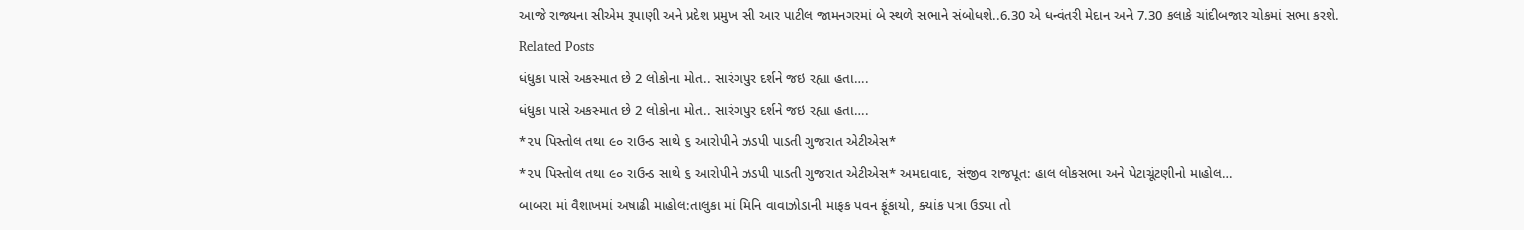આજે રાજ્યના સીએમ રૂપાણી અને પ્રદેશ પ્રમુખ સી આર પાટીલ જામનગરમાં બે સ્થળે સભાને સંબોધશે..6.30 એ ધન્વંતરી મેદાન અને 7.30 કલાકે ચાંદીબજાર ચોકમાં સભા કરશે.
Related Posts
ધંધુકા પાસે અકસ્માત છે 2 લોકોના મોત.. સારંગપુર દર્શને જઇ રહ્યા હતા….
ધંધુકા પાસે અકસ્માત છે 2 લોકોના મોત.. સારંગપુર દર્શને જઇ રહ્યા હતા….
*૨૫ પિસ્તોલ તથા ૯૦ રાઉન્ડ સાથે ૬ આરોપીને ઝડપી પાડતી ગુજરાત એટીએસ*
*૨૫ પિસ્તોલ તથા ૯૦ રાઉન્ડ સાથે ૬ આરોપીને ઝડપી પાડતી ગુજરાત એટીએસ* અમદાવાદ, સંજીવ રાજપૂત: હાલ લોકસભા અને પેટાચૂંટણીનો માહોલ…
બાબરા માં વૈશાખમાં અષાઢી માહોલ:તાલુકા માં મિનિ વાવાઝોડાની માફક પવન ફૂંકાયો, ક્યાંક પત્રા ઉડ્યા તો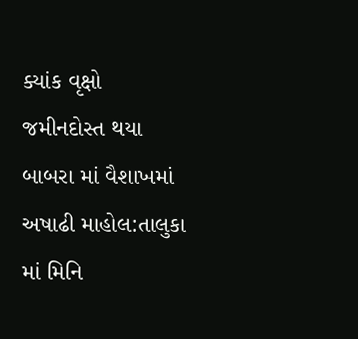ક્યાંક વૃક્ષો જમીનદોસ્ત થયા
બાબરા માં વૈશાખમાં અષાઢી માહોલ:તાલુકા માં મિનિ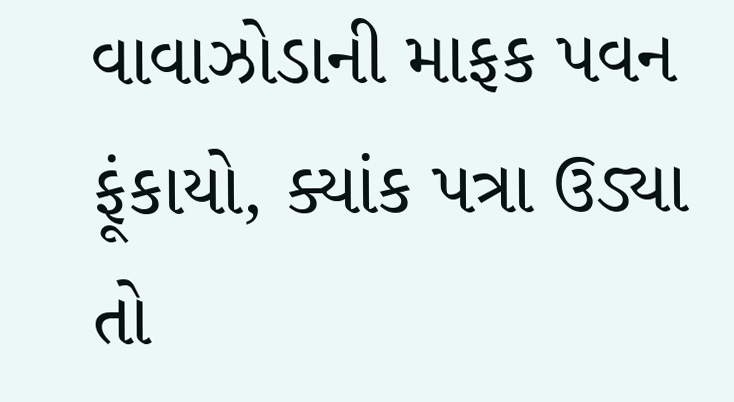વાવાઝોડાની માફક પવન ફૂંકાયો, ક્યાંક પત્રા ઉડ્યા તો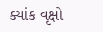ક્યાંક વૃક્ષો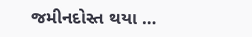જમીનદોસ્ત થયા …